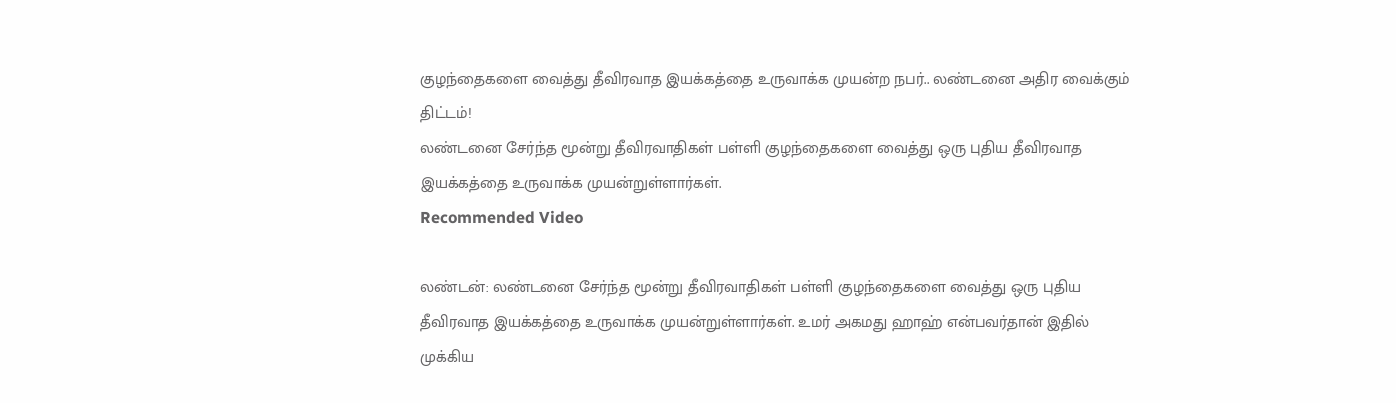குழந்தைகளை வைத்து தீவிரவாத இயக்கத்தை உருவாக்க முயன்ற நபர்.. லண்டனை அதிர வைக்கும் திட்டம்!
லண்டனை சேர்ந்த மூன்று தீவிரவாதிகள் பள்ளி குழந்தைகளை வைத்து ஒரு புதிய தீவிரவாத இயக்கத்தை உருவாக்க முயன்றுள்ளார்கள்.
Recommended Video

லண்டன்: லண்டனை சேர்ந்த மூன்று தீவிரவாதிகள் பள்ளி குழந்தைகளை வைத்து ஒரு புதிய தீவிரவாத இயக்கத்தை உருவாக்க முயன்றுள்ளார்கள். உமர் அகமது ஹாஹ் என்பவர்தான் இதில் முக்கிய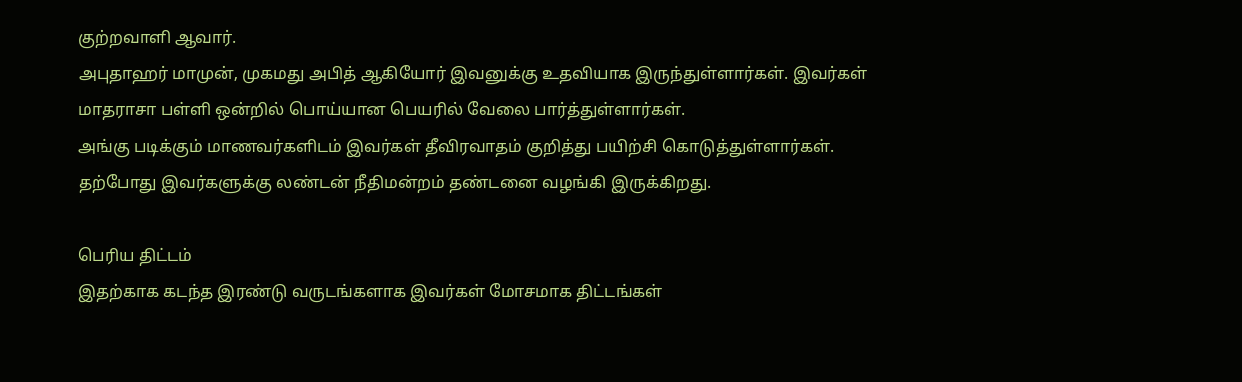குற்றவாளி ஆவார்.
அபுதாஹர் மாமுன், முகமது அபித் ஆகியோர் இவனுக்கு உதவியாக இருந்துள்ளார்கள். இவர்கள் மாதராசா பள்ளி ஒன்றில் பொய்யான பெயரில் வேலை பார்த்துள்ளார்கள்.
அங்கு படிக்கும் மாணவர்களிடம் இவர்கள் தீவிரவாதம் குறித்து பயிற்சி கொடுத்துள்ளார்கள். தற்போது இவர்களுக்கு லண்டன் நீதிமன்றம் தண்டனை வழங்கி இருக்கிறது.

பெரிய திட்டம்
இதற்காக கடந்த இரண்டு வருடங்களாக இவர்கள் மோசமாக திட்டங்கள்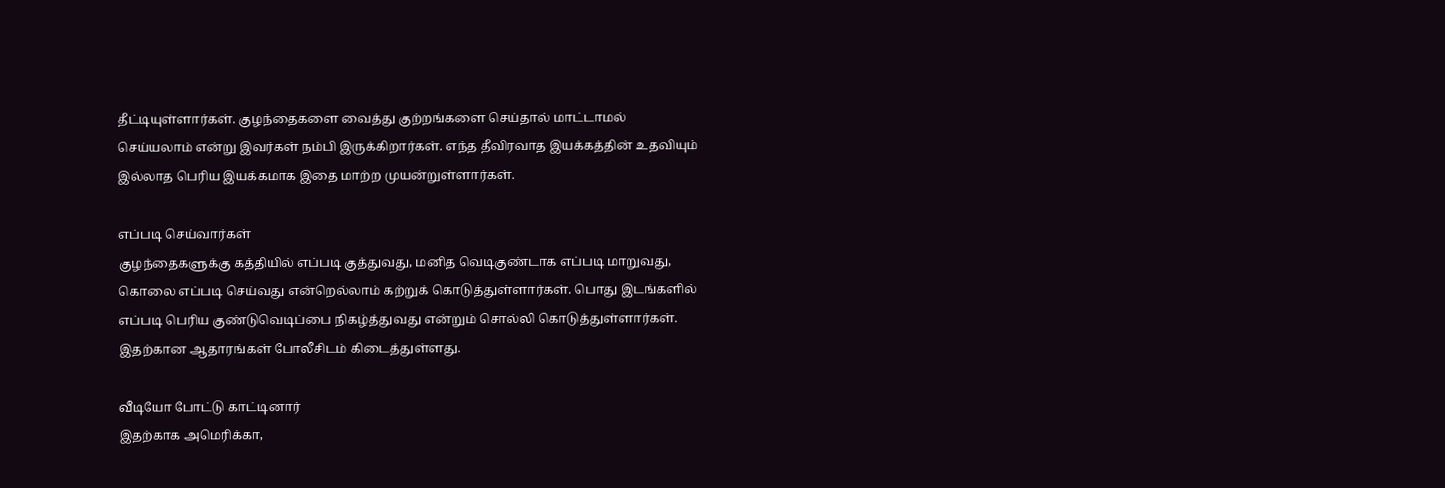தீட்டியுள்ளார்கள். குழந்தைகளை வைத்து குற்றங்களை செய்தால் மாட்டாமல் செய்யலாம் என்று இவர்கள் நம்பி இருக்கிறார்கள். எந்த தீவிரவாத இயக்கத்தின் உதவியும் இல்லாத பெரிய இயக்கமாக இதை மாற்ற முயன்றுள்ளார்கள்.

எப்படி செய்வார்கள்
குழந்தைகளுக்கு கத்தியில் எப்படி குத்துவது, மனித வெடிகுண்டாக எப்படி மாறுவது, கொலை எப்படி செய்வது என்றெல்லாம் கற்றுக் கொடுத்துள்ளார்கள். பொது இடங்களில் எப்படி பெரிய குண்டுவெடிப்பை நிகழ்த்துவது என்றும் சொல்லி கொடுத்துள்ளார்கள். இதற்கான ஆதாரங்கள் போலீசிடம் கிடைத்துள்ளது.

வீடியோ போட்டு காட்டினார்
இதற்காக அமெரிக்கா,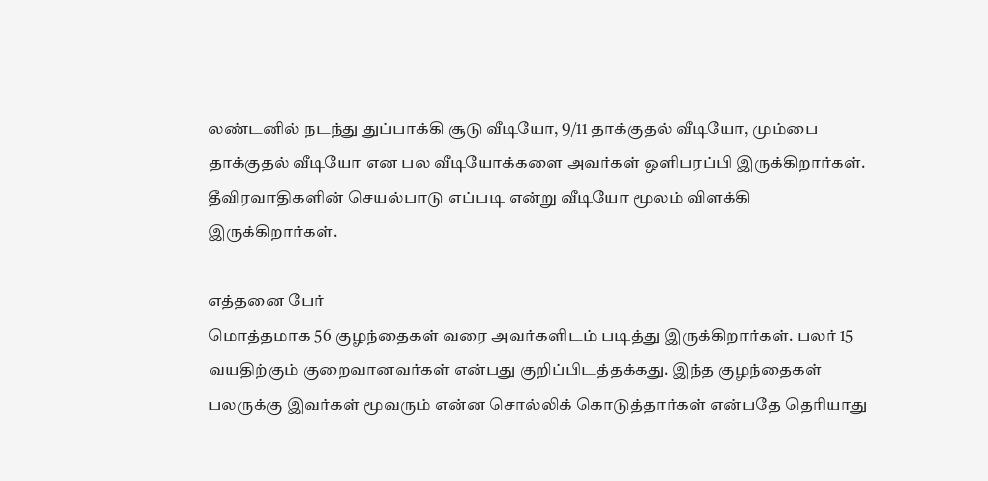லண்டனில் நடந்து துப்பாக்கி சூடு வீடியோ, 9/11 தாக்குதல் வீடியோ, மும்பை தாக்குதல் வீடியோ என பல வீடியோக்களை அவர்கள் ஒளிபரப்பி இருக்கிறார்கள். தீவிரவாதிகளின் செயல்பாடு எப்படி என்று வீடியோ மூலம் விளக்கி இருக்கிறார்கள்.

எத்தனை பேர்
மொத்தமாக 56 குழந்தைகள் வரை அவர்களிடம் படித்து இருக்கிறார்கள். பலர் 15 வயதிற்கும் குறைவானவர்கள் என்பது குறிப்பிடத்தக்கது. இந்த குழந்தைகள் பலருக்கு இவர்கள் மூவரும் என்ன சொல்லிக் கொடுத்தார்கள் என்பதே தெரியாது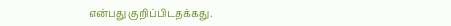என்பது குறிப்பிடதக்கது.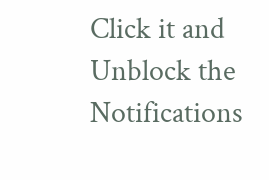Click it and Unblock the Notifications